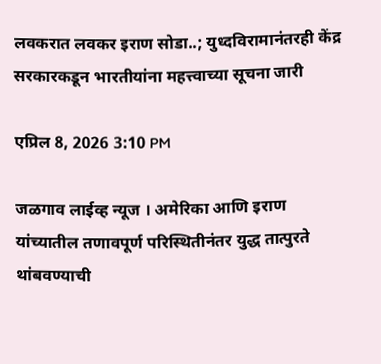लवकरात लवकर इराण सोडा..; युध्दविरामानंतरही केंद्र सरकारकडून भारतीयांना महत्त्वाच्या सूचना जारी

एप्रिल 8, 2026 3:10 PM

जळगाव लाईव्ह न्यूज । अमेरिका आणि इराण यांच्यातील तणावपूर्ण परिस्थितीनंतर युद्ध तात्पुरते थांबवण्याची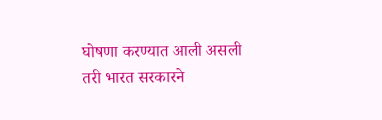घोषणा करण्यात आली असली तरी भारत सरकारने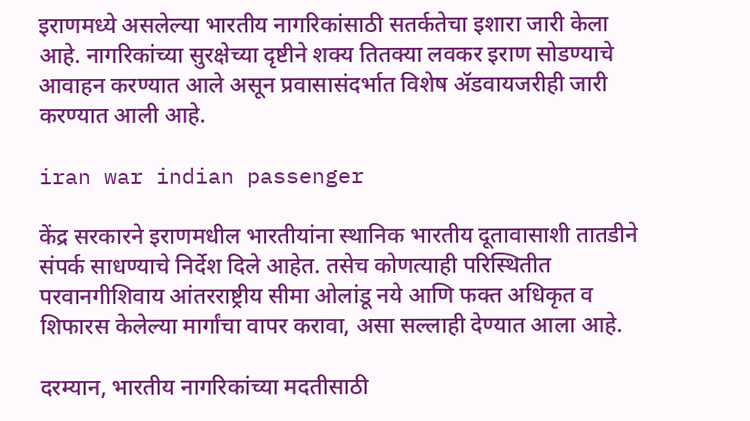इराणमध्ये असलेल्या भारतीय नागरिकांसाठी सतर्कतेचा इशारा जारी केला आहे. नागरिकांच्या सुरक्षेच्या दृष्टीने शक्य तितक्या लवकर इराण सोडण्याचे आवाहन करण्यात आले असून प्रवासासंदर्भात विशेष ॲडवायजरीही जारी करण्यात आली आहे.

iran war indian passenger

केंद्र सरकारने इराणमधील भारतीयांना स्थानिक भारतीय दूतावासाशी तातडीने संपर्क साधण्याचे निर्देश दिले आहेत. तसेच कोणत्याही परिस्थितीत परवानगीशिवाय आंतरराष्ट्रीय सीमा ओलांडू नये आणि फक्त अधिकृत व शिफारस केलेल्या मार्गांचा वापर करावा, असा सल्लाही देण्यात आला आहे.

दरम्यान, भारतीय नागरिकांच्या मदतीसाठी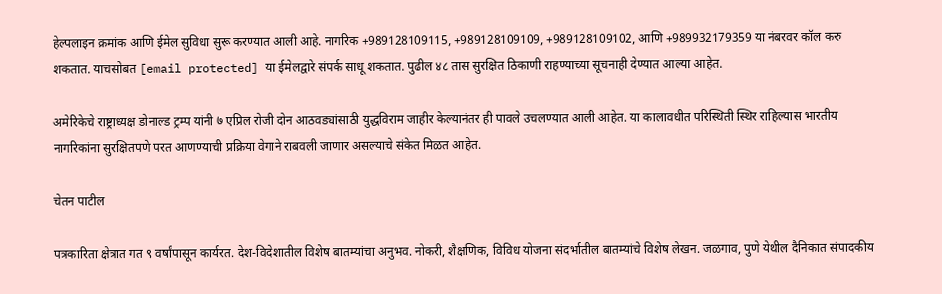हेल्पलाइन क्रमांक आणि ईमेल सुविधा सुरू करण्यात आली आहे. नागरिक +989128109115, +989128109109, +989128109102, आणि +989932179359 या नंबरवर कॉल करु शकतात. याचसोबत [email protected] या ईमेलद्वारे संपर्क साधू शकतात. पुढील ४८ तास सुरक्षित ठिकाणी राहण्याच्या सूचनाही देण्यात आल्या आहेत.

अमेरिकेचे राष्ट्राध्यक्ष डोनाल्ड ट्रम्प यांनी ७ एप्रिल रोजी दोन आठवड्यांसाठी युद्धविराम जाहीर केल्यानंतर ही पावले उचलण्यात आली आहेत. या कालावधीत परिस्थिती स्थिर राहिल्यास भारतीय नागरिकांना सुरक्षितपणे परत आणण्याची प्रक्रिया वेगाने राबवली जाणार असल्याचे संकेत मिळत आहेत.

चेतन पाटील

पत्रकारिता क्षेत्रात गत ९ वर्षांपासून कार्यरत. देश-विदेशातील विशेष बातम्यांचा अनुभव. नोकरी, शैक्षणिक, विविध योजना संदर्भातील बातम्यांचे विशेष लेखन. जळगाव, पुणे येथील दैनिकात संपादकीय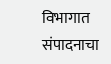विभागात संपादनाचा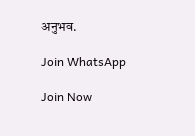अनुभव.

Join WhatsApp

Join Now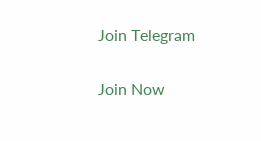Join Telegram

Join Now